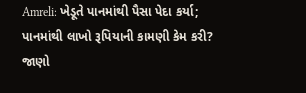Amreli: ખેડૂતે પાનમાંથી પૈસા પેદા કર્યા; પાનમાંથી લાખો રૂપિયાની કામણી કેમ કરી? જાણો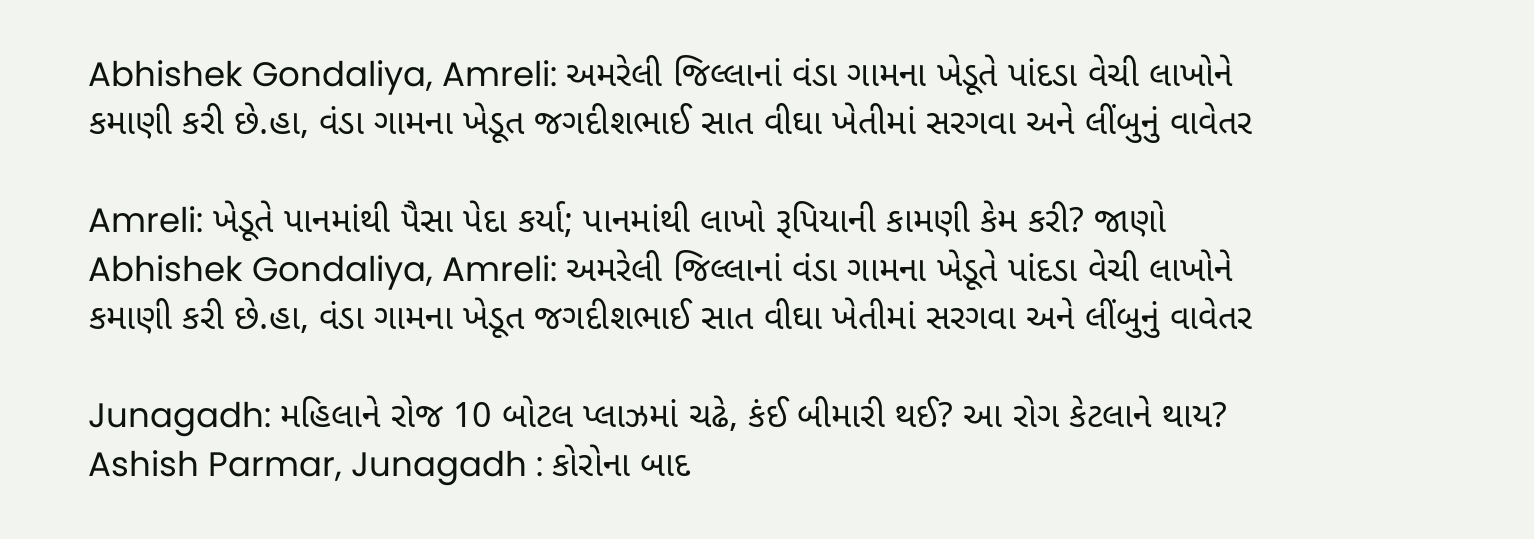Abhishek Gondaliya, Amreli: અમરેલી જિલ્લાનાં વંડા ગામના ખેડૂતે પાંદડા વેચી લાખોને કમાણી કરી છે.હા, વંડા ગામના ખેડૂત જગદીશભાઈ સાત વીઘા ખેતીમાં સરગવા અને લીંબુનું વાવેતર

Amreli: ખેડૂતે પાનમાંથી પૈસા પેદા કર્યા; પાનમાંથી લાખો રૂપિયાની કામણી કેમ કરી? જાણો
Abhishek Gondaliya, Amreli: અમરેલી જિલ્લાનાં વંડા ગામના ખેડૂતે પાંદડા વેચી લાખોને કમાણી કરી છે.હા, વંડા ગામના ખેડૂત જગદીશભાઈ સાત વીઘા ખેતીમાં સરગવા અને લીંબુનું વાવેતર

Junagadh: મહિલાને રોજ 10 બોટલ પ્લાઝમાં ચઢે, કંઈ બીમારી થઈ? આ રોગ કેટલાને થાય?
Ashish Parmar, Junagadh : કોરોના બાદ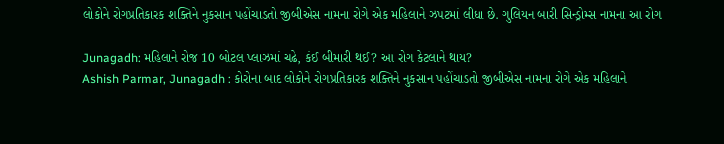લોકોને રોગપ્રતિકારક શક્તિને નુકસાન પહોંચાડતો જીબીએસ નામના રોગે એક મહિલાને ઝપટમાં લીધા છે. ગુલિયન બારી સિન્ડ્રોમ્સ નામના આ રોગ

Junagadh: મહિલાને રોજ 10 બોટલ પ્લાઝમાં ચઢે, કંઈ બીમારી થઈ? આ રોગ કેટલાને થાય?
Ashish Parmar, Junagadh : કોરોના બાદ લોકોને રોગપ્રતિકારક શક્તિને નુકસાન પહોંચાડતો જીબીએસ નામના રોગે એક મહિલાને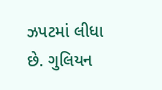ઝપટમાં લીધા છે. ગુલિયન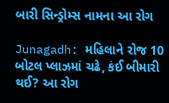બારી સિન્ડ્રોમ્સ નામના આ રોગ

Junagadh: મહિલાને રોજ 10 બોટલ પ્લાઝમાં ચઢે, કંઈ બીમારી થઈ? આ રોગ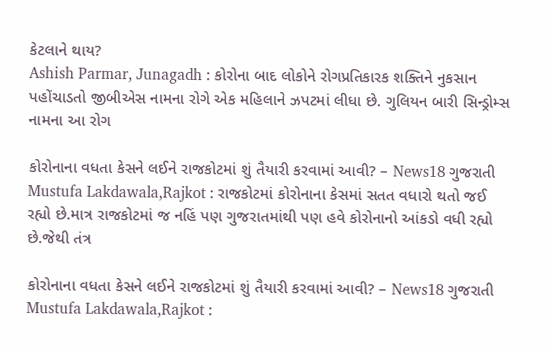કેટલાને થાય?
Ashish Parmar, Junagadh : કોરોના બાદ લોકોને રોગપ્રતિકારક શક્તિને નુકસાન પહોંચાડતો જીબીએસ નામના રોગે એક મહિલાને ઝપટમાં લીધા છે. ગુલિયન બારી સિન્ડ્રોમ્સ નામના આ રોગ

કોરોનાના વધતા કેસને લઈને રાજકોટમાં શું તૈયારી કરવામાં આવી? – News18 ગુજરાતી
Mustufa Lakdawala,Rajkot : રાજકોટમાં કોરોનાના કેસમાં સતત વધારો થતો જઈ રહ્યો છે.માત્ર રાજકોટમાં જ નહિં પણ ગુજરાતમાંથી પણ હવે કોરોનાનો આંકડો વધી રહ્યો છે.જેથી તંત્ર

કોરોનાના વધતા કેસને લઈને રાજકોટમાં શું તૈયારી કરવામાં આવી? – News18 ગુજરાતી
Mustufa Lakdawala,Rajkot :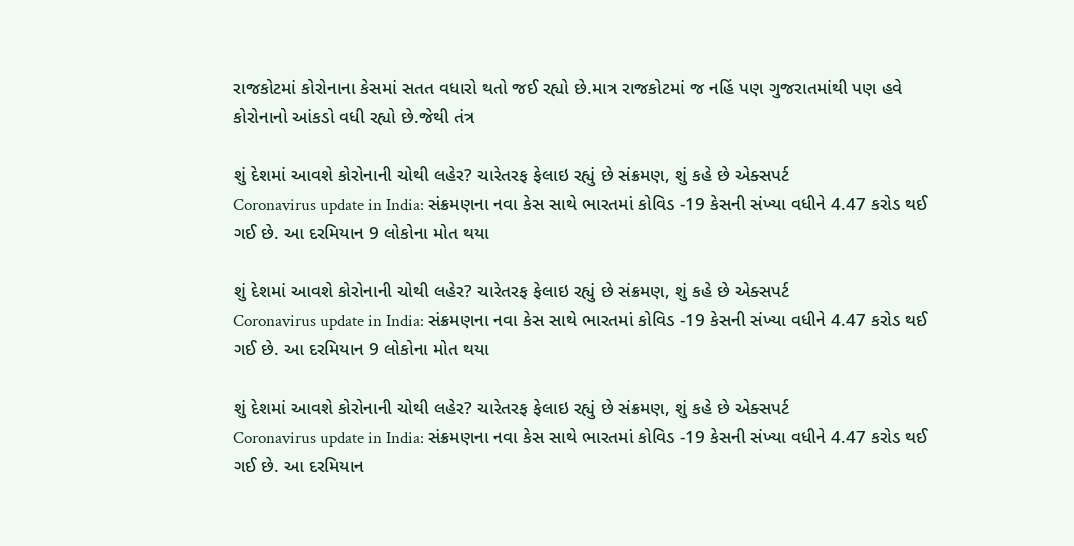રાજકોટમાં કોરોનાના કેસમાં સતત વધારો થતો જઈ રહ્યો છે.માત્ર રાજકોટમાં જ નહિં પણ ગુજરાતમાંથી પણ હવે કોરોનાનો આંકડો વધી રહ્યો છે.જેથી તંત્ર

શું દેશમાં આવશે કોરોનાની ચોથી લહેર? ચારેતરફ ફેલાઇ રહ્યું છે સંક્રમણ, શું કહે છે એક્સપર્ટ
Coronavirus update in India: સંક્રમણના નવા કેસ સાથે ભારતમાં કોવિડ -19 કેસની સંખ્યા વધીને 4.47 કરોડ થઈ ગઈ છે. આ દરમિયાન 9 લોકોના મોત થયા

શું દેશમાં આવશે કોરોનાની ચોથી લહેર? ચારેતરફ ફેલાઇ રહ્યું છે સંક્રમણ, શું કહે છે એક્સપર્ટ
Coronavirus update in India: સંક્રમણના નવા કેસ સાથે ભારતમાં કોવિડ -19 કેસની સંખ્યા વધીને 4.47 કરોડ થઈ ગઈ છે. આ દરમિયાન 9 લોકોના મોત થયા

શું દેશમાં આવશે કોરોનાની ચોથી લહેર? ચારેતરફ ફેલાઇ રહ્યું છે સંક્રમણ, શું કહે છે એક્સપર્ટ
Coronavirus update in India: સંક્રમણના નવા કેસ સાથે ભારતમાં કોવિડ -19 કેસની સંખ્યા વધીને 4.47 કરોડ થઈ ગઈ છે. આ દરમિયાન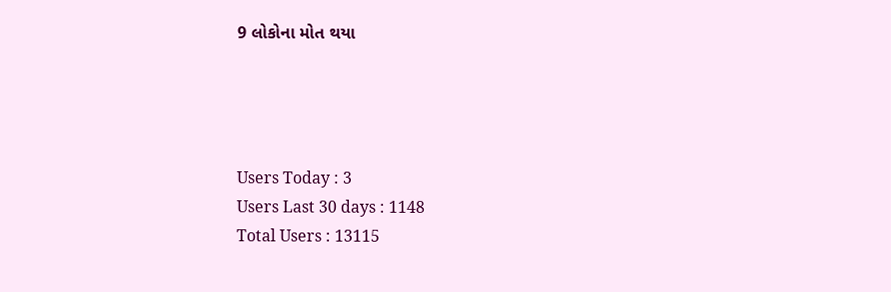9 લોકોના મોત થયા




Users Today : 3
Users Last 30 days : 1148
Total Users : 13115